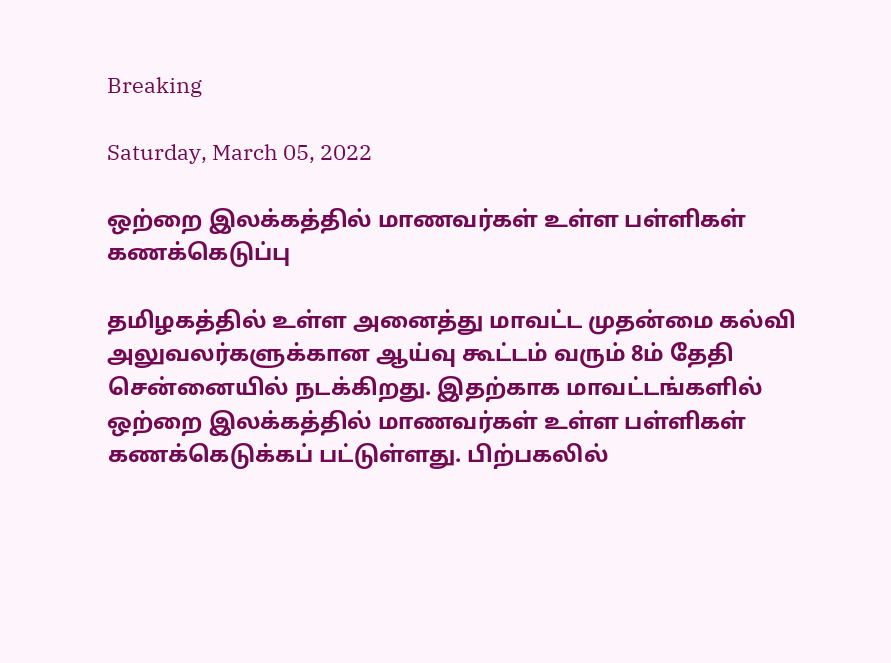Breaking

Saturday, March 05, 2022

ஒற்றை இலக்கத்தில் மாணவர்கள் உள்ள பள்ளிகள் கணக்கெடுப்பு

தமிழகத்தில் உள்ள அனைத்து மாவட்ட முதன்மை கல்வி அலுவலர்களுக்கான ஆய்வு கூட்டம் வரும் 8ம் தேதி சென்னையில் நடக்கிறது. இதற்காக மாவட்டங்களில் ஒற்றை இலக்கத்தில் மாணவர்கள் உள்ள பள்ளிகள் கணக்கெடுக்கப் பட்டுள்ளது. பிற்பகலில்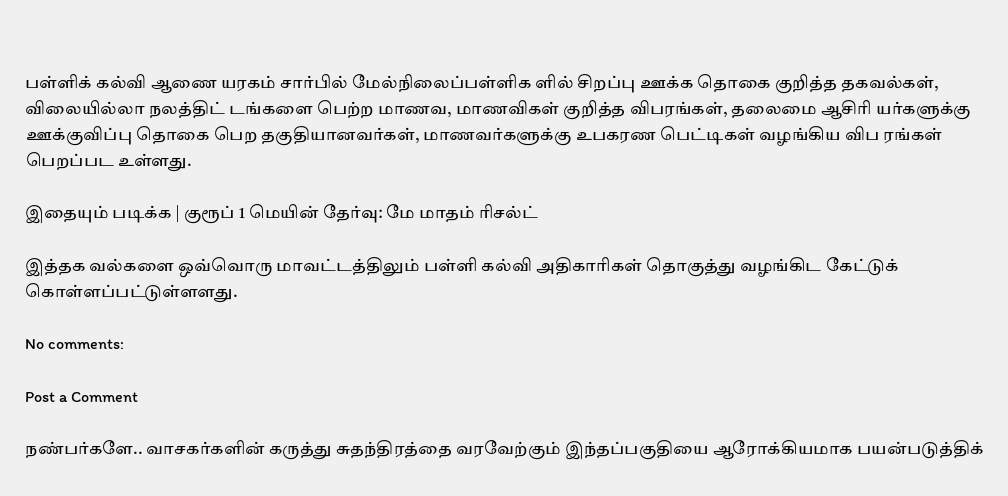பள்ளிக் கல்வி ஆணை யரகம் சார்பில் மேல்நிலைப்பள்ளிக ளில் சிறப்பு ஊக்க தொகை குறித்த தகவல்கள், விலையில்லா நலத்திட் டங்களை பெற்ற மாணவ, மாணவிகள் குறித்த விபரங்கள், தலைமை ஆசிரி யர்களுக்கு ஊக்குவிப்பு தொகை பெற தகுதியானவர்கள், மாணவர்களுக்கு உபகரண பெட்டிகள் வழங்கிய விப ரங்கள் பெறப்பட உள்ளது.

இதையும் படிக்க | குரூப் 1 மெயின் தேர்வு: மே மாதம் ரிசல்ட்

இத்தக வல்களை ஒவ்வொரு மாவட்டத்திலும் பள்ளி கல்வி அதிகாரிகள் தொகுத்து வழங்கிட கேட்டுக் கொள்ளப்பட்டுள்ளளது.

No comments:

Post a Comment

நண்பர்களே.. வாசகர்களின் கருத்து சுதந்திரத்தை வரவேற்கும் இந்தப்பகுதியை ஆரோக்கியமாக பயன்படுத்திக்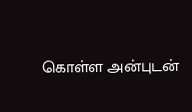கொள்ள அன்புடன்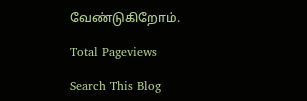வேண்டுகிறோம்.

Total Pageviews

Search This Blog